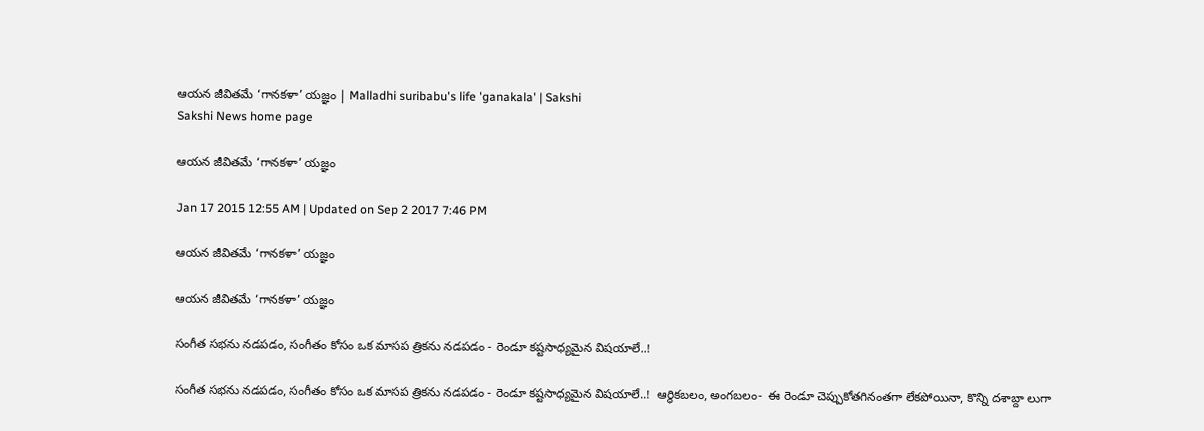ఆయన జీవితమే ‘గానకళా’ యజ్ఞం | Malladhi suribabu's life 'ganakala' | Sakshi
Sakshi News home page

ఆయన జీవితమే ‘గానకళా’ యజ్ఞం

Jan 17 2015 12:55 AM | Updated on Sep 2 2017 7:46 PM

ఆయన జీవితమే ‘గానకళా’ యజ్ఞం

ఆయన జీవితమే ‘గానకళా’ యజ్ఞం

సంగీత సభను నడపడం, సంగీతం కోసం ఒక మాసప త్రికను నడపడం - రెండూ కష్టసాధ్యమైన విషయాలే..!

సంగీత సభను నడపడం, సంగీతం కోసం ఒక మాసప త్రికను నడపడం - రెండూ కష్టసాధ్యమైన విషయాలే..!  ఆర్థికబలం, అంగబలం-  ఈ రెండూ చెప్పుకోతగినంతగా లేకపోయినా, కొన్ని దశాబ్దా లుగా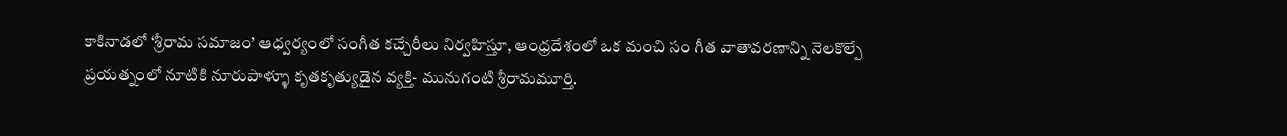కాకినాడలో ‘శ్రీరామ సమాజం’ ఆధ్వర్యంలో సంగీత కచ్చేరీలు నిర్వహిస్తూ, ఆంధ్రదేశంలో ఒక మంచి సం గీత వాతావరణాన్ని నెలకొల్పే ప్రయత్నంలో నూటికి నూరుపాళ్ళూ కృతకృత్యుడైన వ్యక్తి- మునుగంటి శ్రీరామమూర్తి.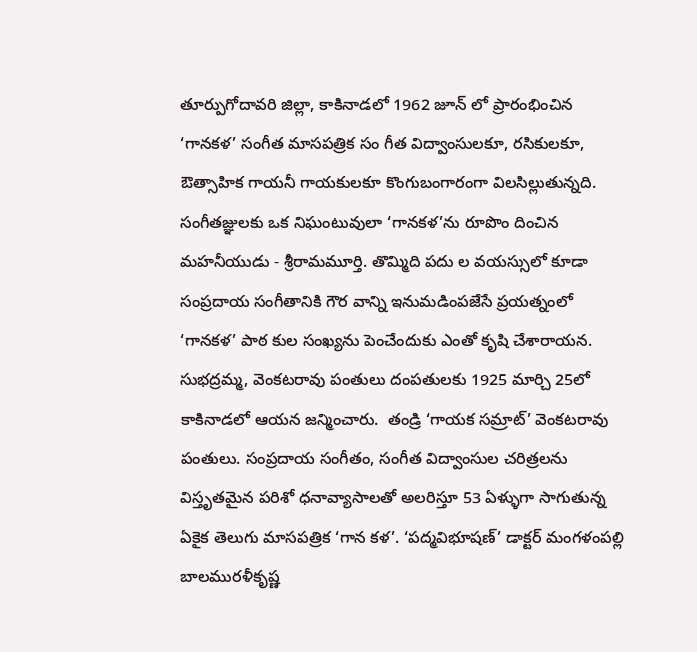తూర్పుగోదావరి జిల్లా, కాకినాడలో 1962 జూన్ లో ప్రారంభించిన ‘గానకళ’ సంగీత మాసపత్రిక సం గీత విద్వాంసులకూ, రసికులకూ, ఔత్సాహిక గాయనీ గాయకులకూ కొంగుబంగారంగా విలసిల్లుతున్నది.  సంగీతజ్ఞులకు ఒక నిఘంటువులా ‘గానకళ’ను రూపొం దించిన మహనీయుడు - శ్రీరామమూర్తి. తొమ్మిది పదు ల వయస్సులో కూడా సంప్రదాయ సంగీతానికి గౌర వాన్ని ఇనుమడింపజేసే ప్రయత్నంలో ‘గానకళ’ పాఠ కుల సంఖ్యను పెంచేందుకు ఎంతో కృషి చేశారాయన. సుభద్రమ్మ, వెంకటరావు పంతులు దంపతులకు 1925 మార్చి 25లో కాకినాడలో ఆయన జన్మించారు.  తండ్రి ‘గాయక సమ్రాట్’ వెంకటరావు పంతులు. సంప్రదాయ సంగీతం, సంగీత విద్వాంసుల చరిత్రలను విస్తృతమైన పరిశో ధనావ్యాసాలతో అలరిస్తూ 53 ఏళ్ళుగా సాగుతున్న ఏకైక తెలుగు మాసపత్రిక ‘గాన కళ’. ‘పద్మవిభూషణ్’ డాక్టర్ మంగళంపల్లి బాలమురళీకృష్ణ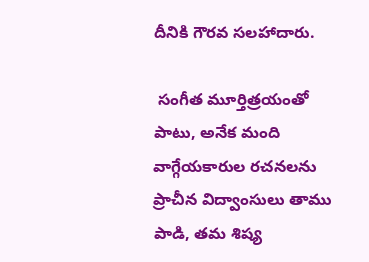దీనికి గౌరవ సలహాదారు.

 సంగీత మూర్తిత్రయంతో పాటు, అనేక మంది వాగ్గేయకారుల రచనలను ప్రాచీన విద్వాంసులు తాము పాడి, తమ శిష్య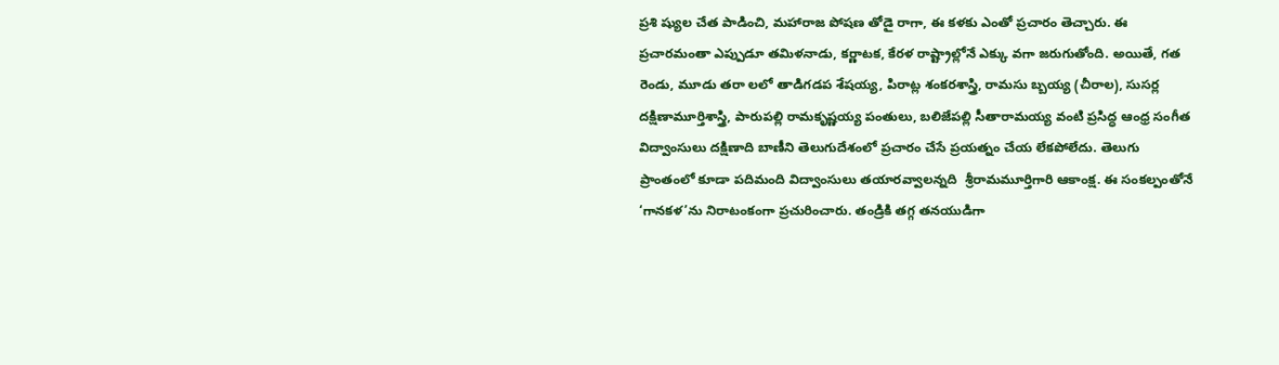ప్రశి ష్యుల చేత పాడించి, మహారాజ పోషణ తోడై రాగా, ఈ కళకు ఎంతో ప్రచారం తెచ్చారు. ఈ ప్రచారమంతా ఎప్పుడూ తమిళనాడు, కర్ణాటక, కేరళ రాష్ట్రాల్లోనే ఎక్కు వగా జరుగుతోంది. అయితే, గత రెండు, మూడు తరా లలో తాడిగడప శేషయ్య, పిరాట్ల శంకరశాస్త్రి, రామసు బ్బయ్య (చీరాల), సుసర్ల దక్షిణామూర్తిశాస్త్రి, పారుపల్లి రామకృష్ణయ్య పంతులు, బలిజేపల్లి సీతారామయ్య వంటి ప్రసిద్ధ ఆంధ్ర సంగీత విద్వాంసులు దక్షిణాది బాణీని తెలుగుదేశంలో ప్రచారం చేసే ప్రయత్నం చేయ లేకపోలేదు. తెలుగు ప్రాంతంలో కూడా పదిమంది విద్వాంసులు తయారవ్వాలన్నది  శ్రీరామమూర్తిగారి ఆకాంక్ష. ఈ సంకల్పంతోనే ‘గానకళ’ను నిరాటంకంగా ప్రచురించారు. తండ్రికి తగ్గ తనయుడిగా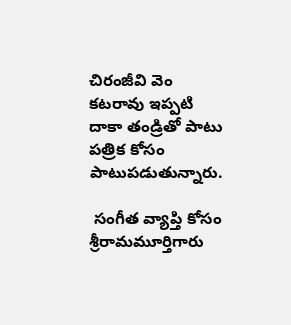చిరంజీవి వెం కటరావు ఇప్పటి దాకా తండ్రితో పాటు పత్రిక కోసం పాటుపడుతున్నారు.

 సంగీత వ్యాప్తి కోసం శ్రీరామమూర్తిగారు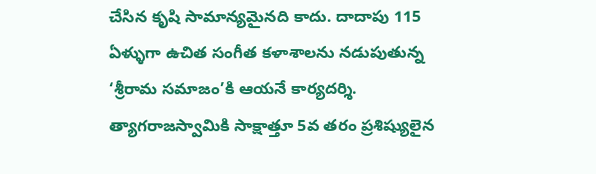చేసిన కృషి సామాన్యమైనది కాదు. దాదాపు 115 ఏళ్ళుగా ఉచిత సంగీత కళాశాలను నడుపుతున్న ‘శ్రీరామ సమాజం’కి ఆయనే కార్యదర్శి. త్యాగరాజస్వామికి సాక్షాత్తూ 5వ తరం ప్రశిష్యులైన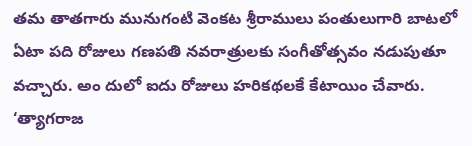తమ తాతగారు మునుగంటి వెంకట శ్రీరాములు పంతులుగారి బాటలో ఏటా పది రోజులు గణపతి నవరాత్రులకు సంగీతోత్సవం నడుపుతూ వచ్చారు. అం దులో ఐదు రోజులు హరికథలకే కేటాయిం చేవారు. ‘త్యాగరాజ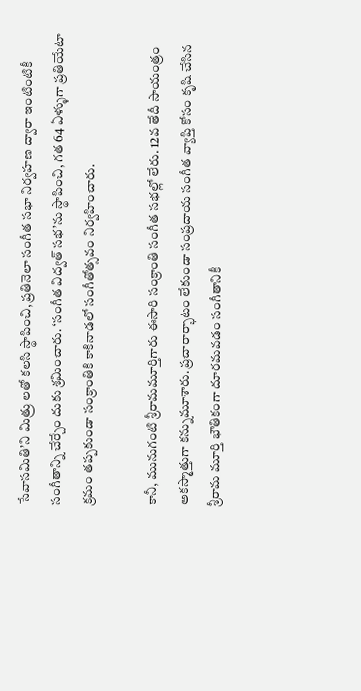సేవాసమితి’ని మిత్రు లతో కలసి స్థాపించి, ప్రతినెలా సంగీత సభా నిర్వహణ ద్వారా ఇంటింటికీ సంగీతాన్ని చేర్చేం దుకు శ్రమించారు. ‘సంగీత విద్వత్ సభ’ను స్థాపించి, గత 64 ఏళ్ళుగా ప్రతియేటా క్రమం తప్పకుండా సంక్రాంతికి కాకినాడలో సంగీతోత్సవం నిర్వహించారు.

కానీ, మునుగంటి శ్రీరామమూర్తిగారు ఈసారి సంక్రాంతి సంగీత సభల్లో లేరు. 12వ తేదీ సాయంత్రం అకస్మాత్తుగా కన్నుమూశారు. ప్రచారార్భాటం లేకుండా సంప్రదాయ సంగీత వ్యాప్తి కోసం కృషి చేసిన శ్రీరామ మూర్తి భౌతికంగా దూరమవడం సంగీతానికీ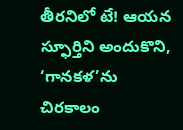తీరనిలో టే! ఆయన స్ఫూర్తిని అందుకొని, ‘గానకళ’ను చిరకాలం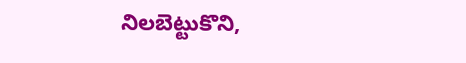నిలబెట్టుకొని,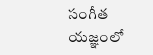సంగీత యజ్ఞంలో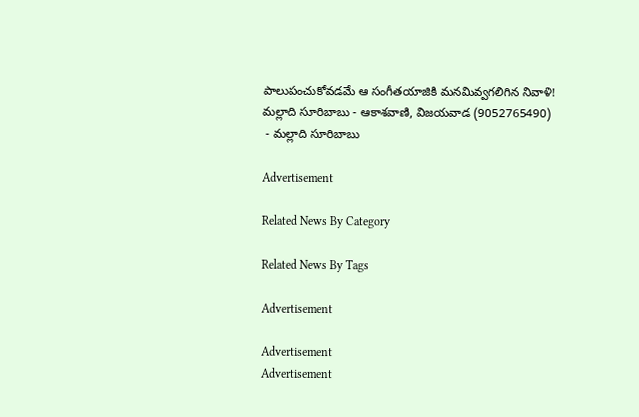పాలుపంచుకోవడమే ఆ సంగీతయాజికి మనమివ్వగలిగిన నివాళి!
మల్లాది సూరిబాబు - ఆకాశవాణి, విజయవాడ (9052765490)
 - మల్లాది సూరిబాబు

Advertisement

Related News By Category

Related News By Tags

Advertisement

Advertisement
Advertisement